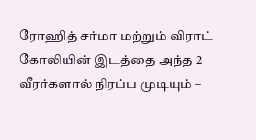ரோஹித் சர்மா மற்றும் விராட் கோலியின் இடத்தை அந்த 2 வீரர்களால் நிரப்ப முடியும் –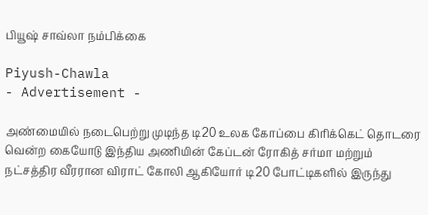பியூஷ் சாவ்லா நம்பிக்கை

Piyush-Chawla
- Advertisement -

அண்மையில் நடைபெற்று முடிந்த டி20 உலக கோப்பை கிரிக்கெட் தொடரை வென்ற கையோடு இந்திய அணியின் கேப்டன் ரோகித் சர்மா மற்றும் நட்சத்திர வீரரான விராட் கோலி ஆகியோர் டி20 போட்டிகளில் இருந்து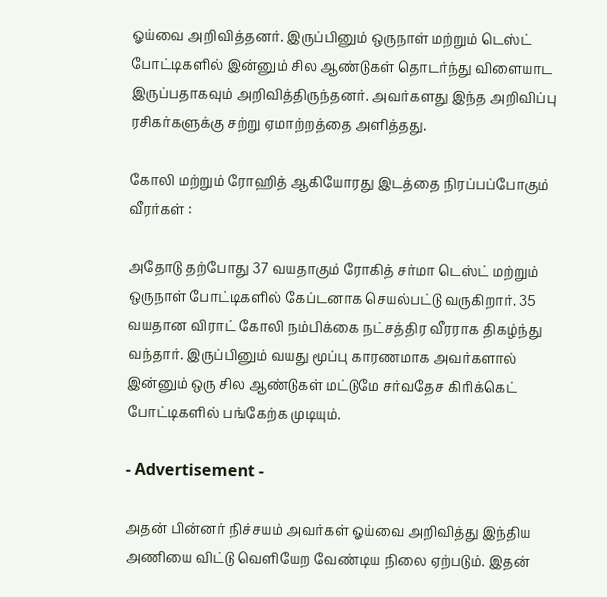ஓய்வை அறிவித்தனர். இருப்பினும் ஒருநாள் மற்றும் டெஸ்ட் போட்டிகளில் இன்னும் சில ஆண்டுகள் தொடர்ந்து விளையாட இருப்பதாகவும் அறிவித்திருந்தனர். அவர்களது இந்த அறிவிப்பு ரசிகர்களுக்கு சற்று ஏமாற்றத்தை அளித்தது.

கோலி மற்றும் ரோஹித் ஆகியோரது இடத்தை நிரப்பப்போகும் வீரர்கள் :

அதோடு தற்போது 37 வயதாகும் ரோகித் சர்மா டெஸ்ட் மற்றும் ஒருநாள் போட்டிகளில் கேப்டனாக செயல்பட்டு வருகிறார். 35 வயதான விராட் கோலி நம்பிக்கை நட்சத்திர வீரராக திகழ்ந்து வந்தார். இருப்பினும் வயது மூப்பு காரணமாக அவர்களால் இன்னும் ஒரு சில ஆண்டுகள் மட்டுமே சர்வதேச கிரிக்கெட் போட்டிகளில் பங்கேற்க முடியும்.

- Advertisement -

அதன் பின்னர் நிச்சயம் அவர்கள் ஓய்வை அறிவித்து இந்திய அணியை விட்டு வெளியேற வேண்டிய நிலை ஏற்படும். இதன்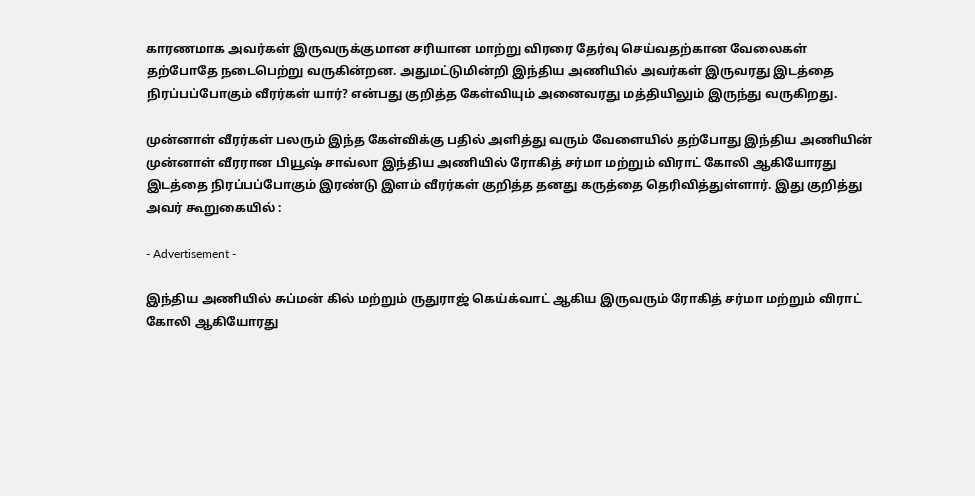காரணமாக அவர்கள் இருவருக்குமான சரியான மாற்று விரரை தேர்வு செய்வதற்கான வேலைகள் தற்போதே நடைபெற்று வருகின்றன. அதுமட்டுமின்றி இந்திய அணியில் அவர்கள் இருவரது இடத்தை நிரப்பப்போகும் வீரர்கள் யார்? என்பது குறித்த கேள்வியும் அனைவரது மத்தியிலும் இருந்து வருகிறது.

முன்னாள் வீரர்கள் பலரும் இந்த கேள்விக்கு பதில் அளித்து வரும் வேளையில் தற்போது இந்திய அணியின் முன்னாள் வீரரான பியூஷ் சாவ்லா இந்திய அணியில் ரோகித் சர்மா மற்றும் விராட் கோலி ஆகியோரது இடத்தை நிரப்பப்போகும் இரண்டு இளம் வீரர்கள் குறித்த தனது கருத்தை தெரிவித்துள்ளார். இது குறித்து அவர் கூறுகையில் :

- Advertisement -

இந்திய அணியில் சுப்மன் கில் மற்றும் ருதுராஜ் கெய்க்வாட் ஆகிய இருவரும் ரோகித் சர்மா மற்றும் விராட் கோலி ஆகியோரது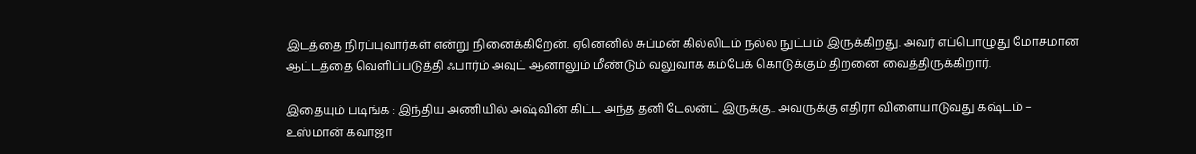இடத்தை நிரப்புவார்கள் என்று நினைக்கிறேன். ஏனெனில் சுப்மன் கில்லிடம் நல்ல நுட்பம் இருக்கிறது. அவர் எப்பொழுது மோசமான ஆட்டத்தை வெளிப்படுத்தி ஃபார்ம் அவுட் ஆனாலும் மீண்டும் வலுவாக கம்பேக் கொடுக்கும் திறனை வைத்திருக்கிறார்.

இதையும் படிங்க : இந்திய அணியில் அஷ்வின் கிட்ட அந்த தனி டேலன்ட் இருக்கு.. அவருக்கு எதிரா விளையாடுவது கஷ்டம் – உஸ்மான் கவாஜா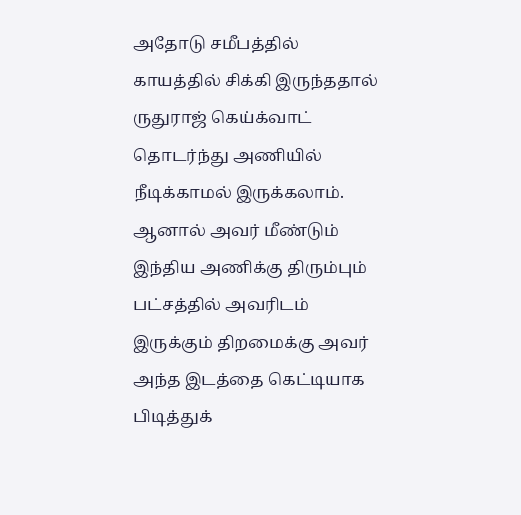அதோடு சமீபத்தில் காயத்தில் சிக்கி இருந்ததால் ருதுராஜ் கெய்க்வாட் தொடர்ந்து அணியில் நீடிக்காமல் இருக்கலாம். ஆனால் அவர் மீண்டும் இந்திய அணிக்கு திரும்பும் பட்சத்தில் அவரிடம் இருக்கும் திறமைக்கு அவர் அந்த இடத்தை கெட்டியாக பிடித்துக்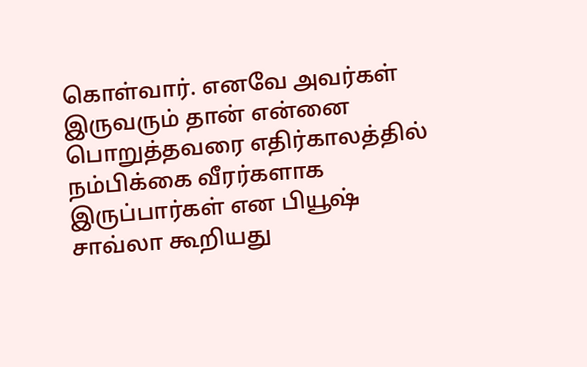கொள்வார். எனவே அவர்கள் இருவரும் தான் என்னை பொறுத்தவரை எதிர்காலத்தில் நம்பிக்கை வீரர்களாக இருப்பார்கள் என பியூஷ் சாவ்லா கூறியது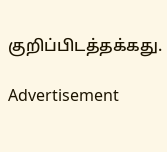குறிப்பிடத்தக்கது.

Advertisement